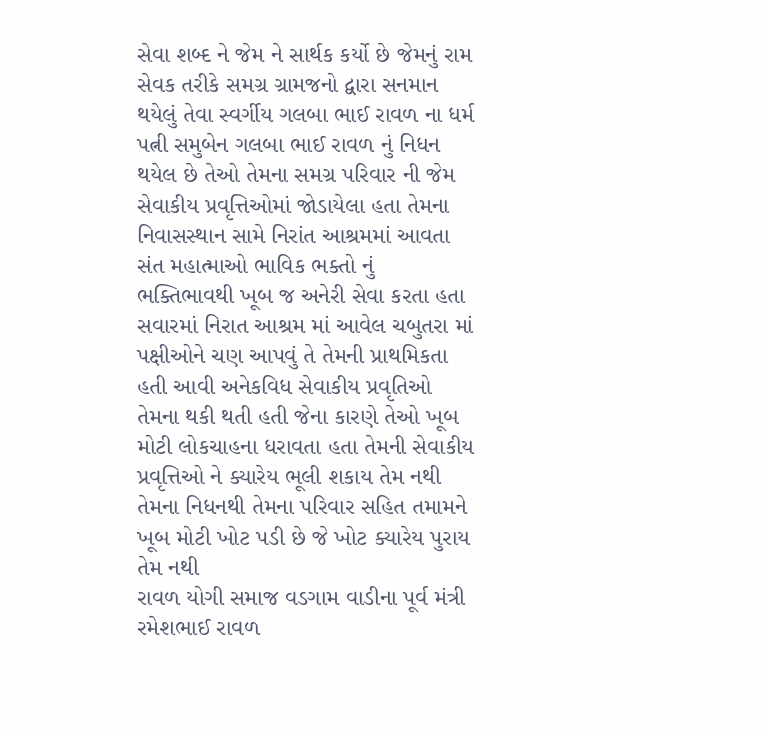સેવા શબ્દ ને જેમ ને સાર્થક કર્યો છે જેમનું રામ સેવક તરીકે સમગ્ર ગ્રામજનો દ્વારા સનમાન થયેલું તેવા સ્વર્ગીય ગલબા ભાઈ રાવળ ના ધર્મ પત્ની સમુબેન ગલબા ભાઈ રાવળ નું નિધન થયેલ છે તેઓ તેમના સમગ્ર પરિવાર ની જેમ સેવાકીય પ્રવૃત્તિઓમાં જોડાયેલા હતા તેમના નિવાસસ્થાન સામે નિરાંત આશ્રમમાં આવતા સંત મહાત્માઓ ભાવિક ભક્તો નું ભક્તિભાવથી ખૂબ જ અનેરી સેવા કરતા હતા સવારમાં નિરાત આશ્રમ માં આવેલ ચબુતરા માં પક્ષીઓને ચણ આપવું તે તેમની પ્રાથમિકતા હતી આવી અનેકવિધ સેવાકીય પ્રવૃતિઓ તેમના થકી થતી હતી જેના કારણે તેઓ ખૂબ મોટી લોકચાહના ધરાવતા હતા તેમની સેવાકીય પ્રવૃત્તિઓ ને ક્યારેય ભૂલી શકાય તેમ નથી તેમના નિધનથી તેમના પરિવાર સહિત તમામને ખૂબ મોટી ખોટ પડી છે જે ખોટ ક્યારેય પુરાય તેમ નથી
રાવળ યોગી સમાજ વડગામ વાડીના પૂર્વ મંત્રી રમેશભાઈ રાવળ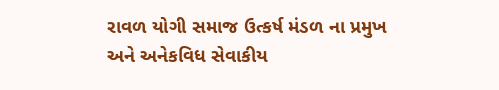રાવળ યોગી સમાજ ઉત્કર્ષ મંડળ ના પ્રમુખ અને અનેકવિધ સેવાકીય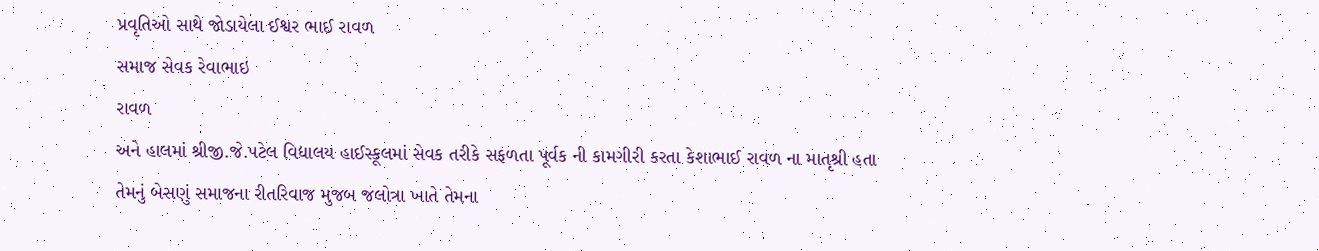પ્રવૃતિઓ સાથે જોડાયેલા ઈશ્વર ભાઈ રાવળ
સમાજ સેવક રેવાભાઇ
રાવળ
અને હાલમાં શ્રીજી.જે.પટેલ વિદ્યાલય હાઈસ્કૂલમાં સેવક તરીકે સફળતા પૂર્વક ની કામગીરી કરતા કેશાભાઈ રાવળ ના માતૃશ્રી હતા
તેમનું બેસણું સમાજના રીતરિવાજ મુજબ જલોત્રા ખાતે તેમના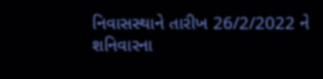નિવાસસ્થાને તારીખ 26/2/2022 ને શનિવારના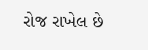રોજ રાખેલ છે